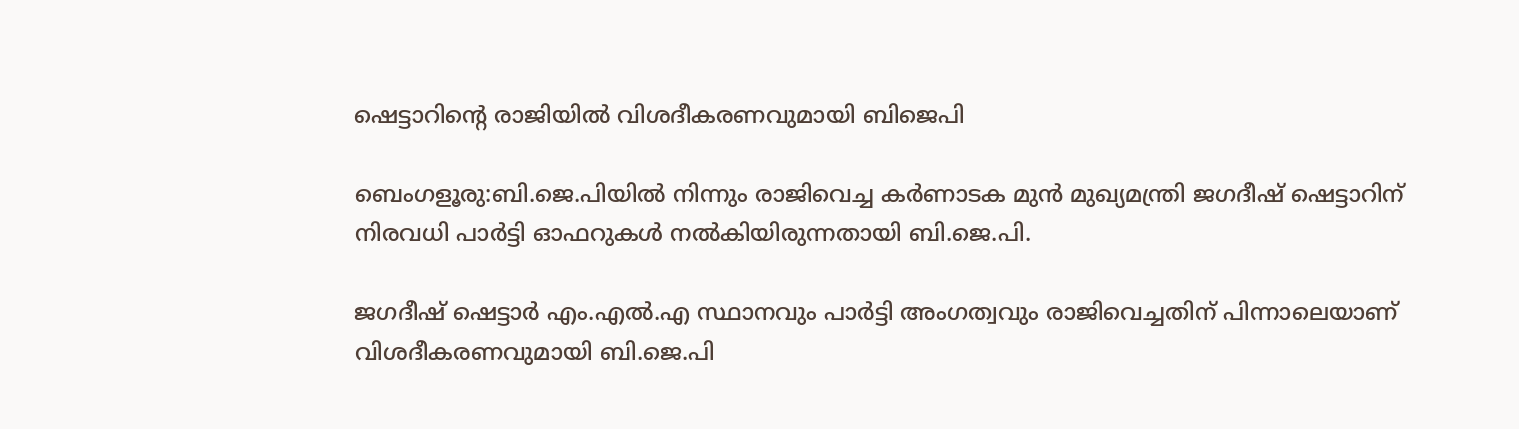ഷെട്ടാറിന്റെ രാജിയിൽ വിശദീകരണവുമായി ബിജെപി

ബെംഗളൂരു:ബി.ജെ.പിയിൽ നിന്നും രാജിവെച്ച കർണാടക മുൻ മുഖ്യമന്ത്രി ജഗദീഷ് ഷെട്ടാറിന് നിരവധി പാർട്ടി ഓഫറുകൾ നൽകിയിരുന്നതായി ബി.ജെ.പി.

ജഗദീഷ് ഷെട്ടാർ എം.എൽ.എ സ്ഥാനവും പാർട്ടി അംഗത്വവും രാജിവെച്ചതിന് പിന്നാലെയാണ് വിശദീകരണവുമായി ബി.ജെ.പി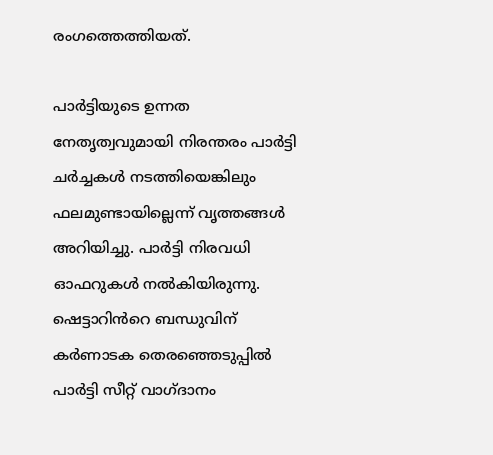രംഗത്തെത്തിയത്.

പാർട്ടിയുടെ ഉന്നത നേതൃത്വവുമായി നിരന്തരം പാർട്ടി ചർച്ചകൾ നടത്തിയെങ്കിലും ഫലമുണ്ടായില്ലെന്ന് വൃത്തങ്ങൾ അറിയിച്ചു. പാർട്ടി നിരവധി ഓഫറുകൾ നൽകിയിരുന്നു. ഷെട്ടാറിൻറെ ബന്ധുവിന് കർണാടക തെരഞ്ഞെടുപ്പിൽ പാർട്ടി സീറ്റ് വാഗ്ദാനം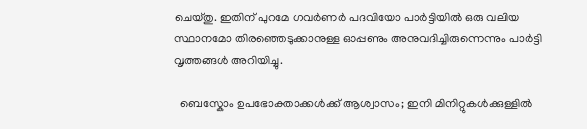ചെയ്തു. ഇതിന് പുറമേ ഗവർണർ പദവിയോ പാർട്ടിയിൽ ഒരു വലിയ സ്ഥാനമോ തിരഞ്ഞെടുക്കാനുള്ള ഓപ്പണും അനുവദിച്ചിരുന്നെന്നും പാർട്ടി വൃത്തങ്ങൾ അറിയിച്ചു.

  ബെസ്കോം ഉപഭോക്താക്കൾക്ക് ആശ്വാസം; ഇനി മിനിറ്റുകൾക്കുള്ളിൽ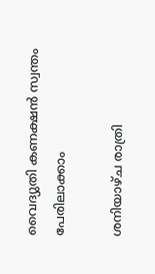വൈദ്യുതി കണക്ഷൻ സ്വന്തം പേരിലാക്കാം

ശനിയാഴ്ച രാത്രി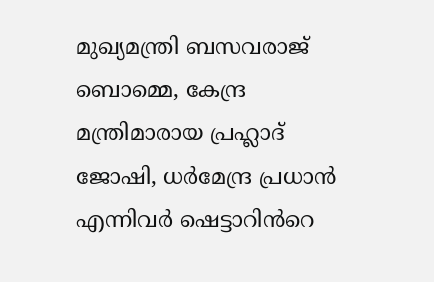മുഖ്യമന്ത്രി ബസവരാജ് ബൊമ്മെ, കേന്ദ്ര മന്ത്രിമാരായ പ്രഹ്ലാദ് ജോഷി, ധർമേന്ദ്ര പ്രധാൻ എന്നിവർ ഷെട്ടാറിൻറെ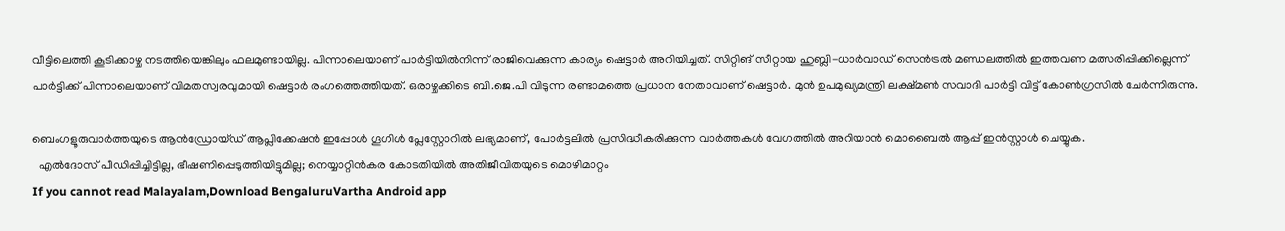വീട്ടിലെത്തി കൂടിക്കാഴ്ച നടത്തിയെങ്കിലും ഫലമുണ്ടായില്ല. പിന്നാലെയാണ് പാർട്ടിയിൽനിന്ന് രാജിവെക്കുന്ന കാര്യം ഷെട്ടാർ അറിയിച്ചത്. സിറ്റിങ് സീറ്റായ ഹുബ്ലി-ധാർവാഡ് സെൻട്രൽ മണ്ഡലത്തിൽ ഇത്തവണ മത്സരിപ്പിക്കില്ലെന്ന് പാർട്ടിക്ക് പിന്നാലെയാണ് വിമതസ്വരവുമായി ഷെട്ടാർ രംഗത്തെത്തിയത്. ഒരാഴ്ചക്കിടെ ബി.ജെ.പി വിടുന്ന രണ്ടാമത്തെ പ്രധാന നേതാവാണ് ഷെട്ടാർ. മുൻ ഉപമുഖ്യമന്ത്രി ലക്ഷ്മൺ സവാദി പാർട്ടി വിട്ട് കോൺഗ്രസിൽ ചേർന്നിരുന്നു.

ബെംഗളൂരുവാർത്തയുടെ ആൻഡ്രോയ്ഡ് ആപ്ലിക്കേഷൻ ഇപ്പോൾ ഗൂഗിൾ പ്ലേസ്റ്റോറിൽ ലഭ്യമാണ്, പോർട്ടലിൽ പ്രസിദ്ധീകരിക്കുന്ന വാർത്തകൾ വേഗത്തിൽ അറിയാൻ മൊബൈൽ ആപ്പ് ഇൻസ്റ്റാൾ ചെയ്യുക.
  എൽദോസ് പീഡിപ്പിച്ചിട്ടില്ല, ഭീഷണിപ്പെടുത്തിയിട്ടുമില്ല; നെയ്യാറ്റിൻകര കോടതിയിൽ അതിജീവിതയുടെ മൊഴിമാറ്റം
If you cannot read Malayalam,Download BengaluruVartha Android app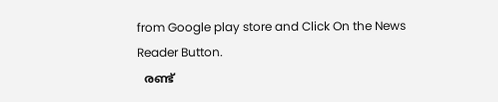from Google play store and Click On the News Reader Button.
  രണ്ട്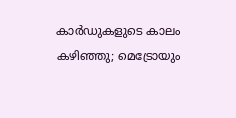കാർഡുകളുടെ കാലം കഴിഞ്ഞു; മെട്രോയും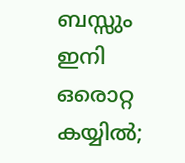ബസ്സും ഇനി ഒരൊറ്റ കയ്യിൽ;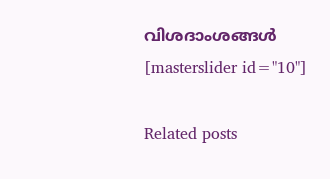വിശദാംശങ്ങൾ
[masterslider id="10"]

Related posts